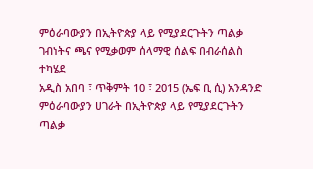ምዕራባውያን በኢትዮጵያ ላይ የሚያደርጉትን ጣልቃ ገብነትና ጫና የሚቃወም ሰላማዊ ሰልፍ በብራሰልስ ተካሄደ
አዲስ አበባ ፣ ጥቅምት 10 ፣ 2015 (ኤፍ ቢ ሲ) አንዳንድ ምዕራባውያን ሀገራት በኢትዮጵያ ላይ የሚያደርጉትን ጣልቃ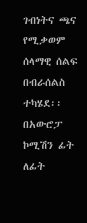ገብነትና ጫና የሚቃወም ሰላማዊ ሰልፍ በብራሰልስ ተካሄደ፡፡
በአውሮፓ ኮሚሽን ፊት ለፊት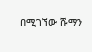በሚገኘው ሹማን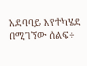አደባባይ እየተካሄደ በሚገኘው ሰልፍ÷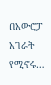በአውሮፓ አገራት የሚኖሩ…